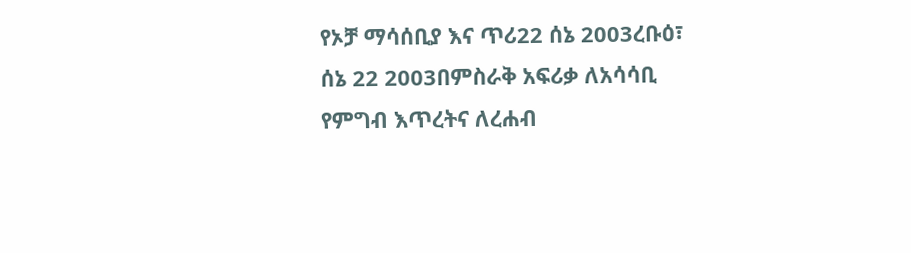የኦቻ ማሳሰቢያ እና ጥሪ22 ሰኔ 2003ረቡዕ፣ ሰኔ 22 2003በምስራቅ አፍሪቃ ለአሳሳቢ የምግብ እጥረትና ለረሐብ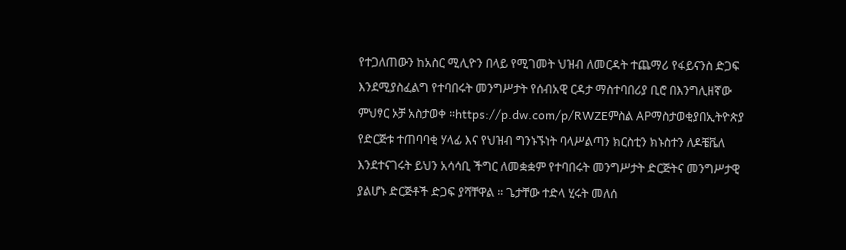የተጋለጠውን ከአስር ሚሊዮን በላይ የሚገመት ህዝብ ለመርዳት ተጨማሪ የፋይናንስ ድጋፍ እንደሚያስፈልግ የተባበሩት መንግሥታት የሰብአዊ ርዳታ ማስተባበሪያ ቢሮ በእንግሊዘኛው ምህፃር ኦቻ አስታወቀ ።https://p.dw.com/p/RWZEምስል APማስታወቂያበኢትዮጵያ የድርጅቱ ተጠባባቂ ሃላፊ እና የህዝብ ግንኑኙነት ባላሥልጣን ክርስቲን ክኑስተን ለዶቼቬለ እንደተናገሩት ይህን አሳሳቢ ችግር ለመቋቋም የተባበሩት መንግሥታት ድርጅትና መንግሥታዊ ያልሆኑ ድርጅቶች ድጋፍ ያሻቸዋል ። ጌታቸው ተድላ ሂሩት መለሰ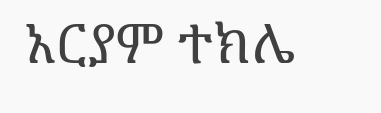አርያም ተክሌ